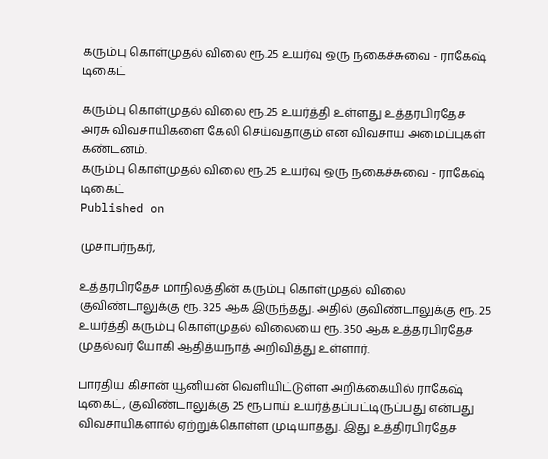கரும்பு கொள்முதல் விலை ரூ.25 உயர்வு ஒரு நகைச்சுவை - ராகேஷ் டிகைட்

கரும்பு கொள்முதல் விலை ரூ.25 உயர்த்தி உள்ளது உத்தரபிரதேச அரசு விவசாயிகளை கேலி செய்வதாகும் என விவசாய அமைப்புகள் கண்டனம்.
கரும்பு கொள்முதல் விலை ரூ.25 உயர்வு ஒரு நகைச்சுவை - ராகேஷ் டிகைட்
Published on

முசாபர்நகர்,

உத்தரபிரதேச மாநிலத்தின் கரும்பு கொள்முதல் விலை குவிண்டாலுக்கு ரூ. 325 ஆக இருந்தது. அதில் குவிண்டாலுக்கு ரூ. 25 உயர்த்தி கரும்பு கொள்முதல் விலையை ரூ. 350 ஆக உத்தரபிரதேச முதல்வர் யோகி ஆதித்யநாத் அறிவித்து உள்ளார்.

பாரதிய கிசான் யூனியன் வெளியிட்டுள்ள அறிக்கையில் ராகேஷ் டிகைட், குவிண்டாலுக்கு 25 ரூபாய் உயர்த்தப்பட்டிருப்பது என்பது விவசாயிகளால் ஏற்றுக்கொள்ள முடியாதது. இது உத்திரபிரதேச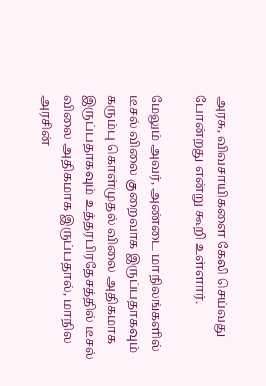அரசு, விவசாயிகளை கேலி செய்வது போன்றது என்று கூறி உள்ளார்.

மேலும் அவர், அண்டை மாநிலங்களில் டீசல் விலை குறைவாக இருப்பதாகவும் கரும்பு கொள்முதல் விலை அதிகமாக இருப்பதாகவும் உத்தரபிரதேசத்தில் டீசல் விலை அதிகமாக இருப்பதால், மாநில அரசின்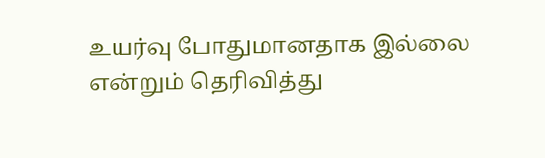உயர்வு போதுமானதாக இல்லை என்றும் தெரிவித்து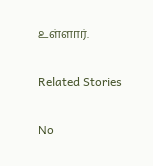உள்ளார்.

Related Stories

No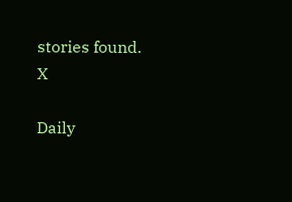stories found.
X

Daily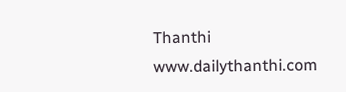Thanthi
www.dailythanthi.com